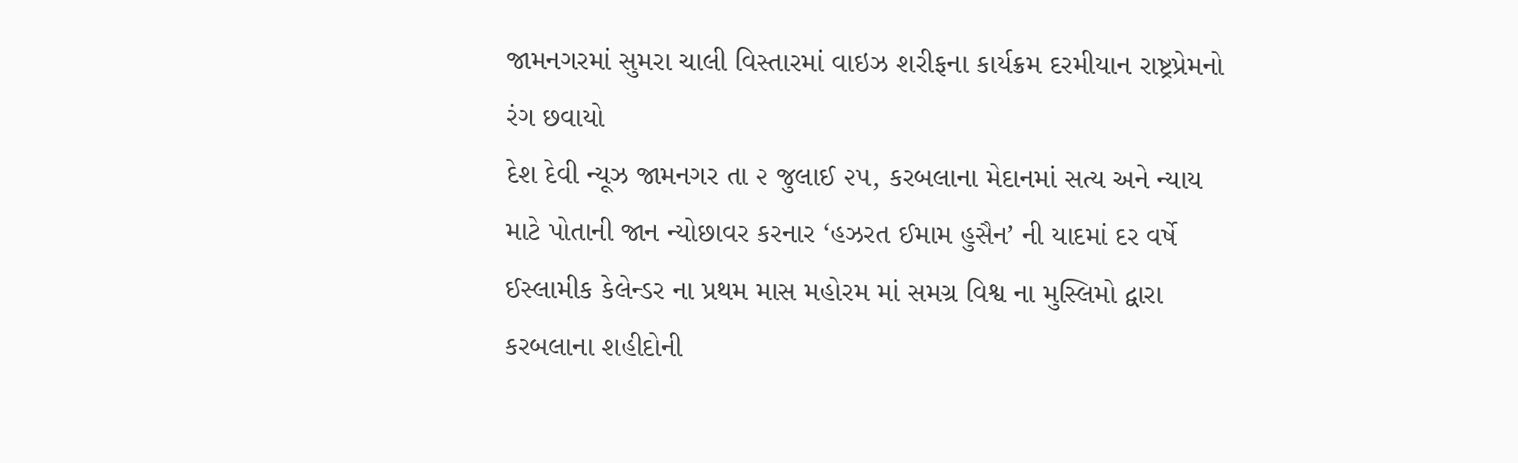જામનગરમાં સુમરા ચાલી વિસ્તારમાં વાઇઝ શરીફના કાર્યક્રમ દરમીયાન રાષ્ટ્રપ્રેમનો રંગ છવાયો
દેશ દેવી ન્યૂઝ જામનગર તા ૨ જુલાઈ ૨૫, કરબલાના મેદાનમાં સત્ય અને ન્યાય માટે પોતાની જાન ન્યોછાવર કરનાર ‘હઝરત ઈમામ હુસૈન’ ની યાદમાં દર વર્ષે ઈસ્લામીક કેલેન્ડર ના પ્રથમ માસ મહોરમ માં સમગ્ર વિશ્વ ના મુસ્લિમો દ્વારા કરબલાના શહીદોની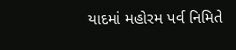યાદમાં મહોરમ પર્વ નિમિતે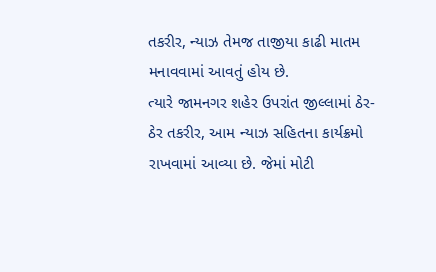તકરીર, ન્યાઝ તેમજ તાજીયા કાઢી માતમ મનાવવામાં આવતું હોય છે.
ત્યારે જામનગર શહેર ઉપરાંત જીલ્લામાં ઠેર-ઠેર તકરીર, આમ ન્યાઝ સહિતના કાર્યક્રમો રાખવામાં આવ્યા છે. જેમાં મોટી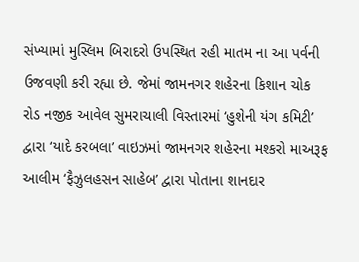સંખ્યામાં મુસ્લિમ બિરાદરો ઉપસ્થિત રહી માતમ ના આ પર્વની ઉજવણી કરી રહ્યા છે. જેમાં જામનગર શહેરના કિશાન ચોક રોડ નજીક આવેલ સુમરાચાલી વિસ્તારમાં ‘હુશેની યંગ કમિટી’ દ્વારા ‘યાદે કરબલા’ વાઇઝમાં જામનગર શહેરના મશ્કરો માઅરૂફ આલીમ ‘ફૈઝુલહસન સાહેબ’ દ્વારા પોતાના શાનદાર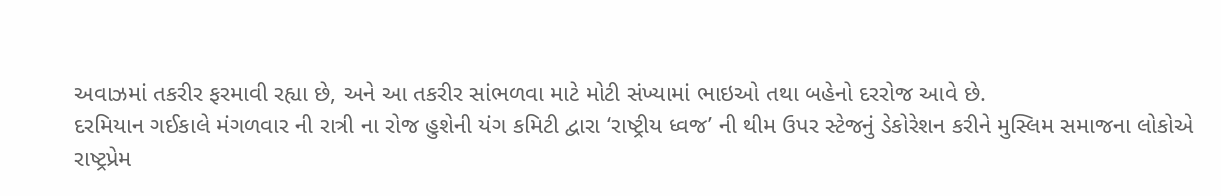અવાઝમાં તકરીર ફરમાવી રહ્યા છે, અને આ તકરીર સાંભળવા માટે મોટી સંખ્યામાં ભાઇઓ તથા બહેનો દરરોજ આવે છે.
દરમિયાન ગઈકાલે મંગળવાર ની રાત્રી ના રોજ હુશેની યંગ કમિટી દ્વારા ‘રાષ્ટ્રીય ધ્વજ’ ની થીમ ઉપર સ્ટેજનું ડેકોરેશન કરીને મુસ્લિમ સમાજના લોકોએ રાષ્ટ્રપ્રેમ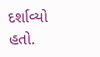દર્શાવ્યો હતો.